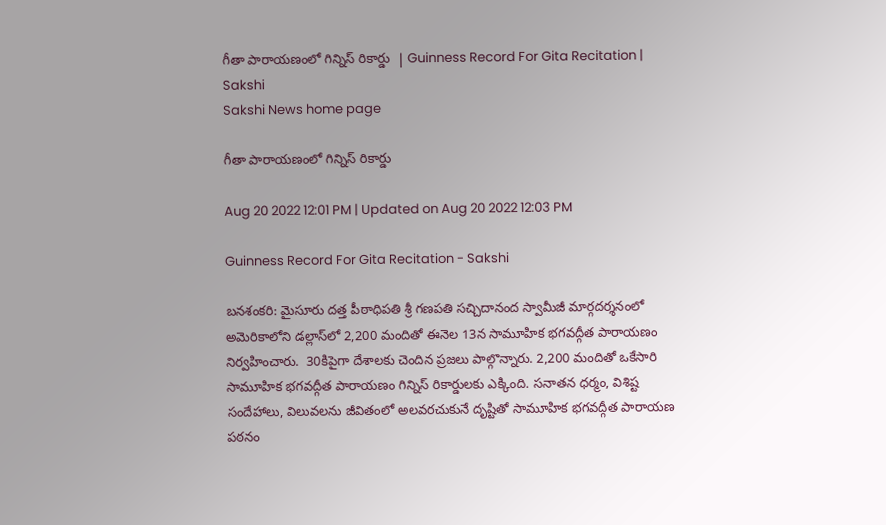గీతా పారాయణంలో గిన్నిస్‌ రికార్డు  | Guinness Record For Gita Recitation | Sakshi
Sakshi News home page

గీతా పారాయణంలో గిన్నిస్‌ రికార్డు

Aug 20 2022 12:01 PM | Updated on Aug 20 2022 12:03 PM

Guinness Record For Gita Recitation - Sakshi

బనశంకరి: మైసూరు దత్త పీఠాధిపతి శ్రీ గణపతి సచ్చిదానంద స్వామీజీ మార్గదర్శనంలో అమెరికాలోని డల్లాస్‌లో 2,200 మందితో ఈనెల 13న సామూహిక భగవద్గీత పారాయణం నిర్వహించారు.  30కిపైగా దేశాలకు చెందిన ప్రజలు పాల్గొన్నారు. 2,200 మందితో ఒకేసారి సామూహిక భగవద్గీత పారాయణం గిన్నిస్‌ రికార్డులకు ఎక్కింది. సనాతన ధర్మం, విశిష్ట సందేహాలు, విలువలను జీవితంలో అలవరచుకునే దృష్టితో సామూహిక భగవద్గీత పారాయణ పఠనం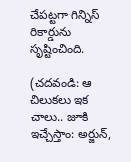చేపట్టగా గిన్నిస్‌ రికార్డును సృష్టించింది.

(చదవండి: ఆ చిలుకలు ఇక చాలు.. జూకి ఇచ్చేస్తాం: అర్జున్,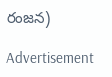రంజన)

Advertisement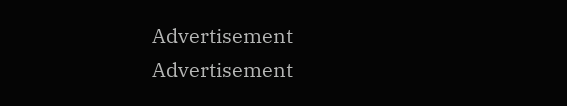Advertisement
Advertisement